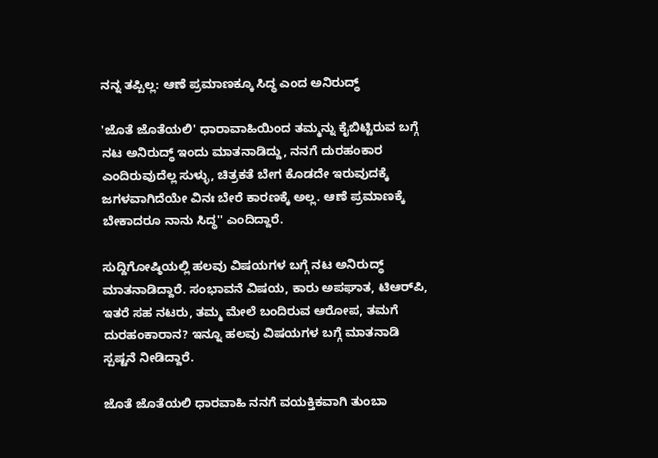ನನ್ನ ತಪ್ಪಿಲ್ಲ: ಆಣೆ ಪ್ರಮಾಣಕ್ಕೂ ಸಿದ್ಧ ಎಂದ ಅನಿರುದ್ಧ್

'ಜೊತೆ ಜೊತೆಯಲಿ' ಧಾರಾವಾಹಿಯಿಂದ ತಮ್ಮನ್ನು ಕೈಬಿಟ್ಟಿರುವ ಬಗ್ಗೆ ನಟ ಅನಿರುದ್ಧ್ ಇಂದು ಮಾತನಾಡಿದ್ದು, ನನಗೆ ದುರಹಂಕಾರ ಎಂದಿರುವುದೆಲ್ಲ ಸುಳ್ಳು, ಚಿತ್ರಕತೆ ಬೇಗ ಕೊಡದೇ ಇರುವುದಕ್ಕೆ ಜಗಳವಾಗಿದೆಯೇ ವಿನಃ ಬೇರೆ ಕಾರಣಕ್ಕೆ ಅಲ್ಲ. ಆಣೆ ಪ್ರಮಾಣಕ್ಕೆ ಬೇಕಾದರೂ ನಾನು ಸಿದ್ಧ'' ಎಂದಿದ್ದಾರೆ.

ಸುದ್ದಿಗೋಷ್ಠಿಯಲ್ಲಿ ಹಲವು ವಿಷಯಗಳ ಬಗ್ಗೆ ನಟ ಅನಿರುದ್ಧ್ ಮಾತನಾಡಿದ್ದಾರೆ. ಸಂಭಾವನೆ ವಿಷಯ, ಕಾರು ಅಪಘಾತ, ಟಿಆರ್‌ಪಿ, ಇತರೆ ಸಹ ನಟರು, ತಮ್ಮ ಮೇಲೆ ಬಂದಿರುವ ಆರೋಪ, ತಮಗೆ ದುರಹಂಕಾರಾನ? ಇನ್ನೂ ಹಲವು ವಿಷಯಗಳ ಬಗ್ಗೆ ಮಾತನಾಡಿ ಸ್ಪಷ್ಟನೆ ನೀಡಿದ್ದಾರೆ.

ಜೊತೆ ಜೊತೆಯಲಿ ಧಾರವಾಹಿ ನನಗೆ ವಯಕ್ತಿಕವಾಗಿ ತುಂಬಾ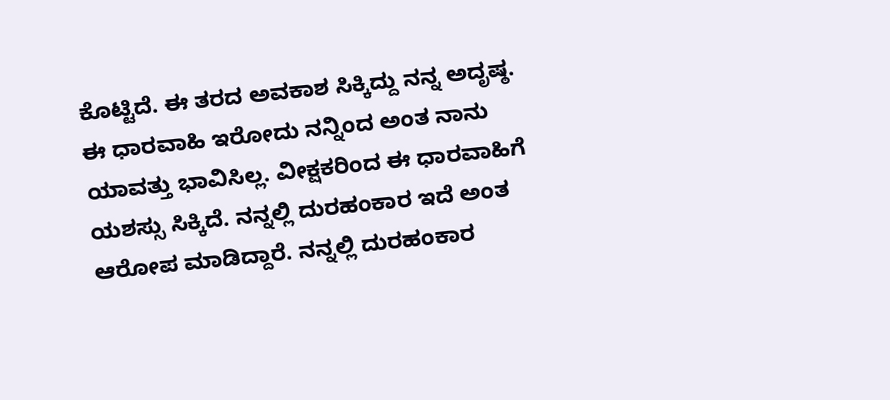ಕೊಟ್ಟಿದೆ. ಈ ತರ‌ದ ಅವಕಾಶ ಸಿಕ್ಕಿದ್ದು ನನ್ನ ಅದೃಷ್ಠ. ಈ ಧಾರವಾಹಿ ಇರೋದು ನನ್ನಿಂದ ಅಂತ ನಾನು ಯಾವತ್ತು ಭಾವಿಸಿಲ್ಲ. ವೀಕ್ಷಕರಿಂದ ಈ ಧಾರವಾಹಿಗೆ ಯಶಸ್ಸು ಸಿಕ್ಕಿದೆ. ನನ್ನಲ್ಲಿ ದುರಹಂಕಾರ ಇದೆ ಅಂತ ಆರೋಪ ಮಾಡಿದ್ದಾರೆ. ನನ್ನಲ್ಲಿ ದುರಹಂಕಾರ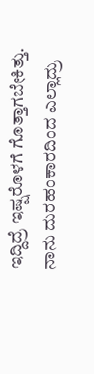ಇದ್ದಿದ್ರೆ ಇಷ್ಷರೊಳಗೆ ಗೊತ್ತಾಗಬೇಕಿತ್ತು. ನಾನು ದುರಹಂಕಾರದಿಂದ ಎಲ್ಲಾದ್ರು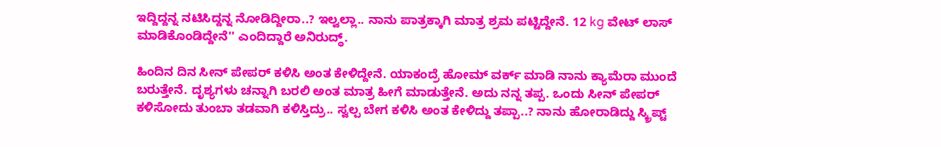ಇದ್ದಿದ್ದನ್ನ ನಟಿಸಿದ್ದನ್ನ ನೋಡಿದ್ದೀರಾ..? ಇಲ್ವಲ್ಲಾ.. ನಾನು ಪಾತ್ರಕ್ಕಾಗಿ ಮಾತ್ರ ಶ್ರಮ ಪಟ್ಟಿದ್ದೇನೆ. 12 kg ವೇಟ್ ಲಾಸ್ ಮಾಡಿಕೊಂಡಿದ್ದೇನೆ'' ಎಂದಿದ್ದಾರೆ ಅನಿರುದ್ಧ್.

ಹಿಂದಿನ ದಿನ ಸೀನ್ ಪೇಪರ್ ಕಳಿಸಿ ಅಂತ ಕೇಳಿದ್ದೇನೆ. ಯಾಕಂದ್ರೆ ಹೋಮ್ ವರ್ಕ್ ಮಾಡಿ ನಾನು ಕ್ಯಾಮೆರಾ ಮುಂದೆ ಬರುತ್ತೇನೆ. ದೃಶ್ಯಗಳು ಚನ್ನಾಗಿ ಬರಲಿ ಅಂತ ಮಾತ್ರ ಹೀಗೆ ಮಾಡುತ್ತೇನೆ. ಅದು ನನ್ನ ತಪ್ಪ. ಒಂದು ಸೀನ್ ಪೇಪರ್ ಕಳಿಸೋದು ತುಂಬಾ ತಡವಾಗಿ ಕಳಿಸ್ತಿದ್ರು.. ಸ್ವಲ್ಪ ಬೇಗ ಕಳಿಸಿ ಅಂತ ಕೇಳಿದ್ದು ತಪ್ಪಾ..? ನಾನು ಹೋರಾಡಿದ್ದು ಸ್ಕ್ರಿಪ್ಟ್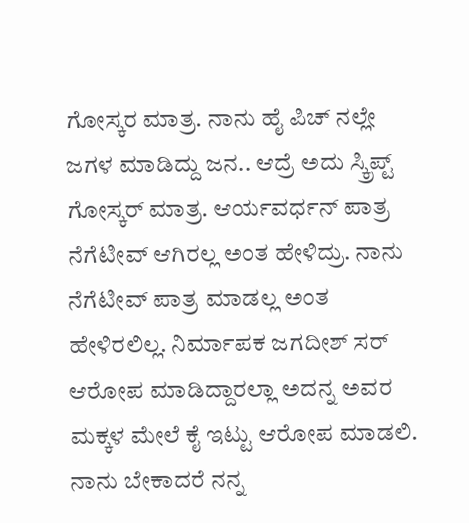ಗೋಸ್ಕರ ಮಾತ್ರ. ನಾನು ಹೈ ಪಿಚ್ ನಲ್ಲೇ ಜಗಳ ಮಾಡಿದ್ದು ಜನ.. ಆದ್ರೆ ಅದು‌ ಸ್ಕ್ರಿಪ್ಟ್ ಗೋಸ್ಕರ್ ಮಾತ್ರ. ಆರ್ಯವರ್ಧನ್ ಪಾತ್ರ ನೆಗೆಟೀವ್ ಆಗಿರಲ್ಲ ಅಂತ ಹೇಳಿದ್ರು. ನಾನು ನೆಗೆಟೀವ್ ಪಾತ್ರ ಮಾಡಲ್ಲ ಅಂತ ಹೇಳಿರಲಿಲ್ಲ. ನಿರ್ಮಾಪಕ‌ ಜಗದೀಶ್ ಸರ್ ಆರೋಪ ಮಾಡಿದ್ದಾರಲ್ಲಾ ಅದನ್ನ‌ ಅವರ ಮಕ್ಕಳ ಮೇಲೆ ಕೈ ಇಟ್ಟು ಆರೋಪ ಮಾಡಲಿ. ನಾನು ಬೇಕಾದರೆ ನನ್ನ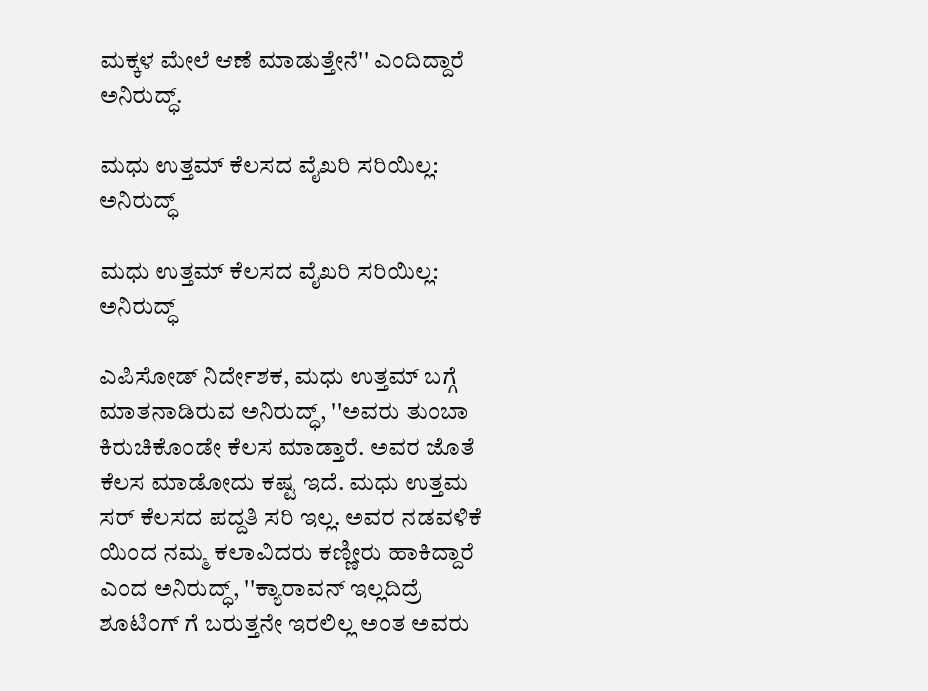ಮಕ್ಕಳ ಮೇಲೆ ಆಣೆ ಮಾಡುತ್ತೇನೆ'' ಎಂದಿದ್ದಾರೆ ಅನಿರುದ್ಧ್.

ಮಧು ಉತ್ತಮ್ ಕೆಲಸದ ವೈಖರಿ ಸರಿಯಿಲ್ಲ: ಅನಿರುದ್ಧ್

ಮಧು ಉತ್ತಮ್ ಕೆಲಸದ ವೈಖರಿ ಸರಿಯಿಲ್ಲ: ಅನಿರುದ್ಧ್

ಎಪಿಸೋಡ್ ನಿರ್ದೇಶಕ, ಮಧು ಉತ್ತಮ್ ಬಗ್ಗೆ ಮಾತನಾಡಿರುವ ಅನಿರುದ್ಧ್, ''ಅವರು ತುಂಬಾ ಕಿರುಚಿಕೊಂಡೇ‌ ಕೆಲಸ ಮಾಡ್ತಾರೆ. ಅವರ ಜೊತೆ ಕೆಲಸ ಮಾಡೋದು ಕಷ್ಟ ಇದೆ. ಮಧು ಉತ್ತಮ ಸರ್ ಕೆಲಸದ ಪದ್ದತಿ ಸರಿ‌ ಇಲ್ಲ. ಅವರ ನಡವಳಿಕೆ ಯಿಂದ ನಮ್ಮ ಕಲಾವಿದರು ಕಣ್ಣೀರು ಹಾಕಿದ್ದಾರೆ ಎಂದ ಅನಿರುದ್ಧ್, ''ಕ್ಯಾರಾವನ್ ಇಲ್ಲದಿದ್ರೆ ಶೂಟಿಂಗ್ ಗೆ ಬರುತ್ತನೇ ಇರಲಿಲ್ಲ ಅಂತ ಅವರು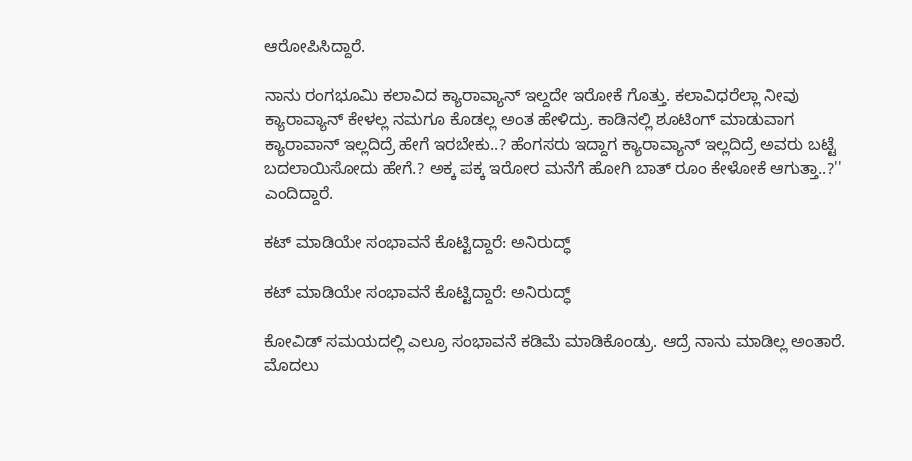ಆರೋಪಿಸಿದ್ದಾರೆ.

ನಾನು ರಂಗಭೂಮಿ ಕಲಾವಿದ ಕ್ಯಾರಾವ್ಯಾನ್ ಇಲ್ದದೇ ಇರೋಕೆ ಗೊತ್ತು. ಕಲಾವಿಧರೆಲ್ಲಾ ನೀವು ಕ್ಯಾರಾವ್ಯಾನ್‌ ಕೇಳಲ್ಲ ನಮಗೂ ಕೊಡಲ್ಲ ಅಂತ ಹೇಳಿದ್ರು. ಕಾಡಿನಲ್ಲಿ ಶೂಟಿಂಗ್ ಮಾಡುವಾಗ ಕ್ಯಾರಾವಾನ್ ಇಲ್ಲದಿದ್ರೆ ಹೇಗೆ ಇರಬೇಕು..? ಹೆಂಗಸರು ಇದ್ದಾಗ ಕ್ಯಾರಾವ್ಯಾನ್ ಇಲ್ಲದಿದ್ರೆ ಅವರು ಬಟ್ಟೆ ಬದಲಾಯಿಸೋದು ಹೇಗೆ.? ಅಕ್ಕ ಪಕ್ಕ ಇರೋರ ಮನೆಗೆ ಹೋಗಿ ಬಾತ್ ರೂಂ ಕೇಳೋಕೆ ಆಗುತ್ತಾ..?'' ಎಂದಿದ್ದಾರೆ.

ಕಟ್ ಮಾಡಿಯೇ ಸಂಭಾವನೆ ಕೊಟ್ಟಿದ್ದಾರೆ: ಅನಿರುದ್ಧ್

ಕಟ್ ಮಾಡಿಯೇ ಸಂಭಾವನೆ ಕೊಟ್ಟಿದ್ದಾರೆ: ಅನಿರುದ್ಧ್

ಕೋವಿಡ್ ಸಮಯದಲ್ಲಿ ಎಲ್ರೂ ಸಂಭಾವನೆ ಕಡಿಮೆ ಮಾಡಿಕೊಂಡ್ರು. ಆದ್ರೆ ನಾನು ಮಾಡಿಲ್ಲ ಅಂತಾರೆ. ಮೊದಲು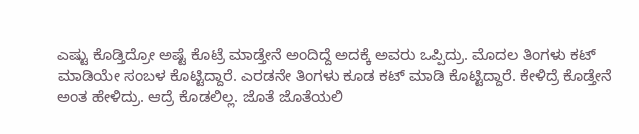ಎಷ್ಟು ಕೊಡ್ತಿದ್ರೋ ಅಷ್ಟೆ ಕೊಟ್ರೆ ಮಾಡ್ತೇನೆ ಅಂದಿದ್ದೆ ಅದಕ್ಕೆ ಅವರು ಒಪ್ಪಿದ್ರು. ಮೊದಲ ತಿಂಗಳು ಕಟ್ ಮಾಡಿಯೇ ಸಂಬಳ ಕೊಟ್ಟಿದ್ದಾರೆ. ಎರಡನೇ ತಿಂಗಳು ಕೂಡ ಕಟ್ ಮಾಡಿ‌ ಕೊಟ್ಟಿದ್ದಾರೆ. ಕೇಳಿದ್ರೆ ಕೊಡ್ತೇನೆ ಅಂತ ಹೇಳಿದ್ರು. ಆದ್ರೆ ಕೊಡಲಿಲ್ಲ. ಜೊತೆ ಜೊತೆಯಲಿ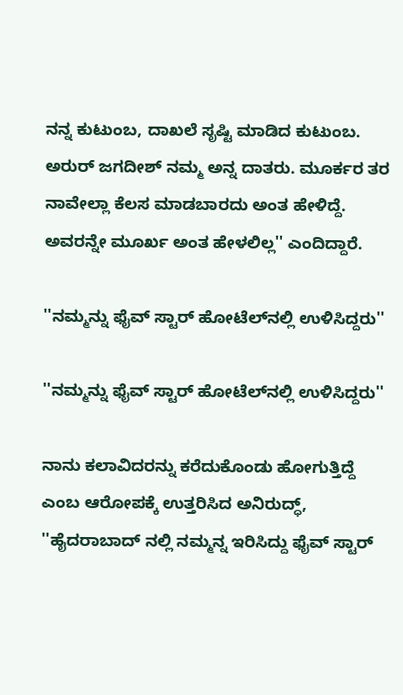ನನ್ನ ಕುಟುಂಬ, ದಾಖಲೆ‌ ಸೃಷ್ಟಿ ಮಾಡಿದ ಕುಟುಂಬ. ಅರುರ್ ಜಗದೀಶ್ ನಮ್ಮ ಅನ್ನ ದಾತರು. ಮೂರ್ಕರ ತರ ನಾವೇಲ್ಲಾ ಕೆಲಸ ಮಾಡಬಾರದು ಅಂತ ಹೇಳಿದ್ದೆ. ಅವರನ್ನೇ ಮೂರ್ಖ ಅಂತ ಹೇಳಲಿಲ್ಲ'' ಎಂದಿದ್ದಾರೆ.

''ನಮ್ಮನ್ನು ಫೈವ್ ಸ್ಟಾರ್‌ ಹೋಟೆಲ್‌ನಲ್ಲಿ ಉಳಿಸಿದ್ದರು''

''ನಮ್ಮನ್ನು ಫೈವ್ ಸ್ಟಾರ್‌ ಹೋಟೆಲ್‌ನಲ್ಲಿ ಉಳಿಸಿದ್ದರು''

ನಾನು ಕಲಾವಿದರನ್ನು ಕರೆದುಕೊಂಡು ಹೋಗುತ್ತಿದ್ದೆ ಎಂಬ ಆರೋಪಕ್ಕೆ ಉತ್ತರಿಸಿದ ಅನಿರುದ್ಧ್, ''ಹೈದರಾಬಾದ್ ನಲ್ಲಿ ನಮ್ಮನ್ನ‌ ಇರಿಸಿದ್ದು ಫೈವ್ ಸ್ಟಾರ್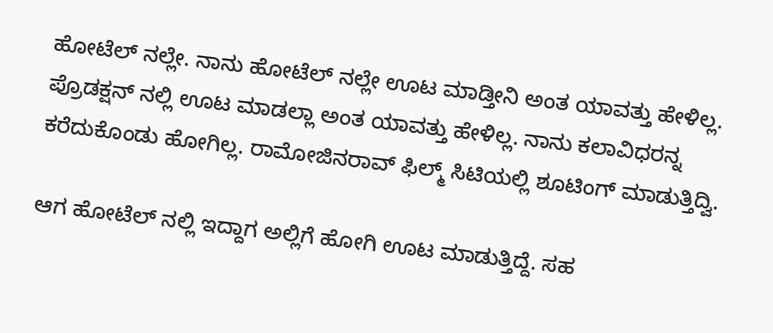ಹೋಟೆಲ್ ನಲ್ಲೇ. ನಾನು ಹೋಟೆಲ್ ನಲ್ಲೇ ಊಟ ಮಾಡ್ತೀನಿ ಅಂತ ಯಾವತ್ತು ಹೇಳಿಲ್ಲ. ಪ್ರೊಡಕ್ಷನ್ ನಲ್ಲಿ ಊಟ ಮಾಡಲ್ಲಾ ಅಂತ ಯಾವತ್ತು ಹೇಳಿಲ್ಲ. ನಾನು ಕಲಾವಿಧರನ್ನ ಕರೆದುಕೊಂಡು ಹೋಗಿಲ್ಲ. ರಾಮೋಜಿನರಾವ್ ಫಿಲ್ಮ್ ಸಿಟಿಯಲ್ಲಿ ಶೂಟಿಂಗ್ ಮಾಡುತ್ತಿದ್ವಿ.

ಆಗ ಹೋಟೆಲ್ ನಲ್ಲಿ ಇದ್ದಾಗ ಅಲ್ಲಿಗೆ ಹೋಗಿ ಊಟ ಮಾಡುತ್ತಿದ್ದೆ. ಸಹ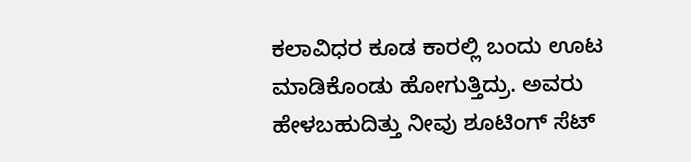ಕಲಾವಿಧರ ಕೂಡ ಕಾರಲ್ಲಿ ಬಂದು ಊಟ ಮಾಡಿಕೊಂಡು ಹೋಗುತ್ತಿದ್ರು. ಅವರು ಹೇಳಬಹುದಿತ್ತು ನೀವು ಶೂಟಿಂಗ್ ಸೆಟ್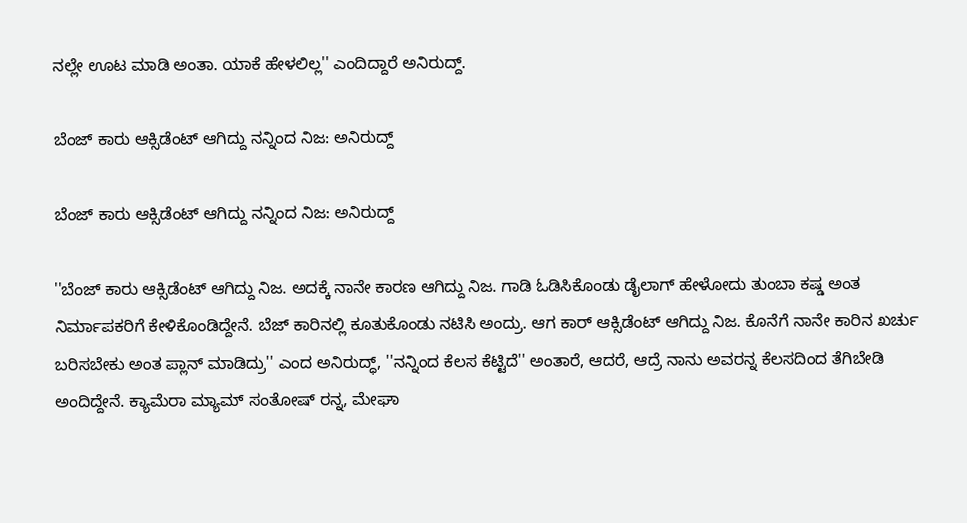ನಲ್ಲೇ ಊಟ ಮಾಡಿ ಅಂತಾ. ಯಾಕೆ ಹೇಳಲಿಲ್ಲ'' ಎಂದಿದ್ದಾರೆ ಅನಿರುದ್ದ್.

ಬೆಂಜ್‌ ಕಾರು ಆಕ್ಸಿಡೆಂಟ್ ಆಗಿದ್ದು ನನ್ನಿಂದ ನಿಜ: ಅನಿರುದ್ದ್

ಬೆಂಜ್‌ ಕಾರು ಆಕ್ಸಿಡೆಂಟ್ ಆಗಿದ್ದು ನನ್ನಿಂದ ನಿಜ: ಅನಿರುದ್ದ್

''ಬೆಂಜ್‌ ಕಾರು ಆಕ್ಸಿಡೆಂಟ್ ಆಗಿದ್ದು ನಿಜ. ಅದಕ್ಕೆ ನಾನೇ ಕಾರಣ ಆಗಿದ್ದು ನಿಜ. ಗಾಡಿ ಓಡಿಸಿಕೊಂಡು ಡೈಲಾಗ್ ಹೇಳೋದು ತುಂಬಾ ಕಷ್ಡ ಅಂತ ನಿರ್ಮಾಪಕರಿಗೆ‌ ಕೇಳಿಕೊಂಡಿದ್ದೇನೆ. ಬೆಜ್ ಕಾರಿನಲ್ಲಿ ಕೂತುಕೊಂಡು ನಟಿಸಿ ಅಂದ್ರು. ಆಗ ಕಾರ್ ಆಕ್ಸಿಡೆಂಟ್ ಆಗಿದ್ದು ನಿಜ. ಕೊನೆಗೆ ನಾನೇ ಕಾರಿನ ಖರ್ಚು ಬರಿಸಬೇಕು ಅಂತ ಪ್ಲಾನ್ ಮಾಡಿದ್ರು'' ಎಂದ ಅನಿರುದ್ಧ್, ''ನನ್ನಿಂದ ಕೆಲಸ ಕೆಟ್ಟಿದೆ'' ಅಂತಾರೆ, ಆದರೆ, ಆದ್ರೆ ನಾನು ಅವರನ್ನ‌ ಕೆಲಸದಿಂದ ತೆಗಿಬೇಡಿ ಅಂದಿದ್ದೇನೆ. ಕ್ಯಾಮೆರಾ ಮ್ಯಾಮ್ ಸಂತೋಷ್ ರನ್ನ, ಮೇಘಾ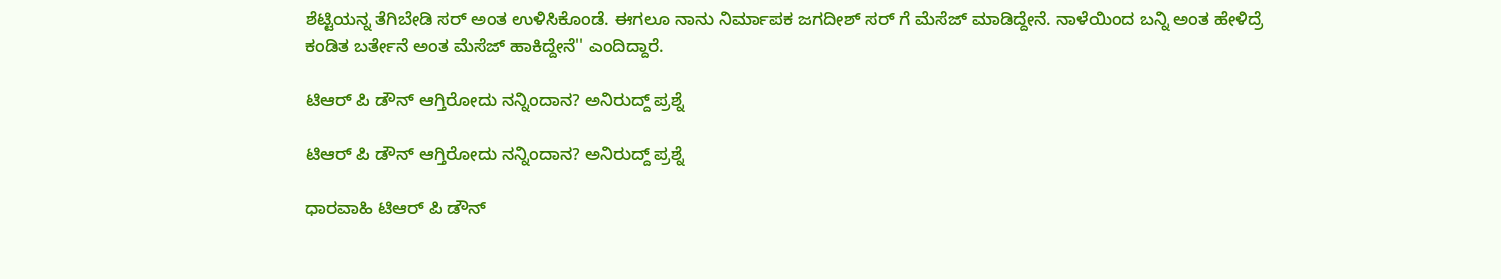ಶೆಟ್ಟಿಯನ್ನ ತೆಗಿಬೇಡಿ ಸರ್ ಅಂತ ಉಳಿಸಿಕೊಂಡೆ. ಈಗಲೂ ನಾನು ನಿರ್ಮಾಪಕ ಜಗದೀಶ್ ಸರ್ ಗೆ ಮೆಸೆಜ್ ಮಾಡಿದ್ದೇನೆ. ನಾಳೆಯಿಂದ ಬನ್ನಿ ಅಂತ ಹೇಳಿದ್ರೆ ಕಂಡಿತ ಬರ್ತೇನೆ ಅಂತ ಮೆಸೆಜ್‌ ಹಾಕಿದ್ದೇನೆ'' ಎಂದಿದ್ದಾರೆ.

ಟಿಆರ್ ಪಿ ಡೌನ್ ಆಗ್ತಿರೋದು ನನ್ನಿಂದಾನ? ಅನಿರುದ್ದ್ ಪ್ರಶ್ನೆ

ಟಿಆರ್ ಪಿ ಡೌನ್ ಆಗ್ತಿರೋದು ನನ್ನಿಂದಾನ? ಅನಿರುದ್ದ್ ಪ್ರಶ್ನೆ

ಧಾರವಾಹಿ ಟಿಆರ್ ಪಿ ಡೌನ್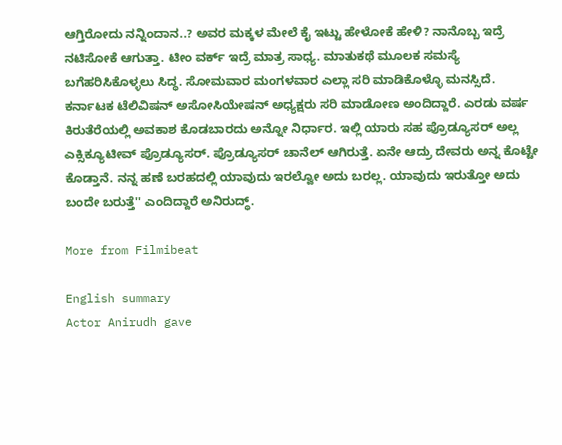ಆಗ್ತಿರೋದು ನನ್ನಿಂದಾನ..? ಅವರ‌ ಮಕ್ಕಳ ಮೇಲೆ ಕೈ ಇಟ್ಟು ಹೇಳೋಕೆ‌ ಹೇಳಿ? ನಾನೊಬ್ಬ ‌ಇದ್ರೆ ನಟಿಸೋಕೆ‌ ಆಗುತ್ತಾ. ಟೀಂ ವರ್ಕ್ ಇದ್ರೆ ಮಾತ್ರ ಸಾಧ್ಯ. ಮಾತುಕಥೆ ಮೂಲಕ ಸಮಸ್ಯೆ ಬಗೆಹರಿಸಿಕೊಳ್ಳಲು ಸಿದ್ಧ. ಸೋಮವಾರ ಮಂಗಳವಾರ ಎಲ್ಲಾ‌ ಸರಿ ಮಾಡಿಕೊಳ್ಳೊ ಮನಸ್ಸಿದೆ. ಕರ್ನಾಟಕ‌ ಟೆಲಿವಿಷನ್ ಅಸೋಸಿಯೇಷನ್ ಅಧ್ಯಕ್ಷ‌ರು ಸರಿ ಮಾಡೋಣ ಅಂದಿದ್ದಾರೆ. ಎರಡು ವರ್ಷ ಕಿರುತೆರೆಯಲ್ಲಿ ಅವಕಾಶ ಕೊಡಬಾರದು ಅನ್ನೋ ನಿರ್ಧಾರ. ಇಲ್ಲಿ ಯಾರು ಸಹ ಪ್ರೊಡ್ಯೂಸರ್ ಅಲ್ಲ ಎಕ್ಸಿಕ್ಯೂಟೀವ್ ಪ್ರೊಡ್ಯೂಸರ್. ಪ್ರೊಡ್ಯೂಸರ್ ಚಾನೆಲ್ ಆಗಿರುತ್ತೆ. ಏನೇ ಆದ್ರು ದೇವರು ಅನ್ನ ಕೊಟ್ಟೇ ಕೊಡ್ತಾನೆ. ನನ್ನ ಹಣೆ ಬರಹದಲ್ಲಿ ಯಾವುದು ಇರಲ್ವೋ ಅದು ಬರಲ್ಲ. ಯಾವುದು ಇರುತ್ತೋ ಅದು ಬಂದೇ ಬರುತ್ತೆ'' ಎಂದಿದ್ದಾರೆ ಅನಿರುದ್ಧ್.

More from Filmibeat

English summary
Actor Anirudh gave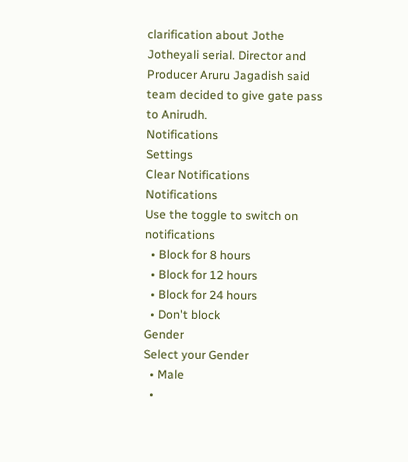clarification about Jothe Jotheyali serial. Director and Producer Aruru Jagadish said team decided to give gate pass to Anirudh.
Notifications
Settings
Clear Notifications
Notifications
Use the toggle to switch on notifications
  • Block for 8 hours
  • Block for 12 hours
  • Block for 24 hours
  • Don't block
Gender
Select your Gender
  • Male
  •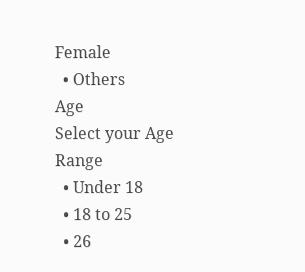Female
  • Others
Age
Select your Age Range
  • Under 18
  • 18 to 25
  • 26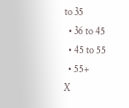to 35
  • 36 to 45
  • 45 to 55
  • 55+
X